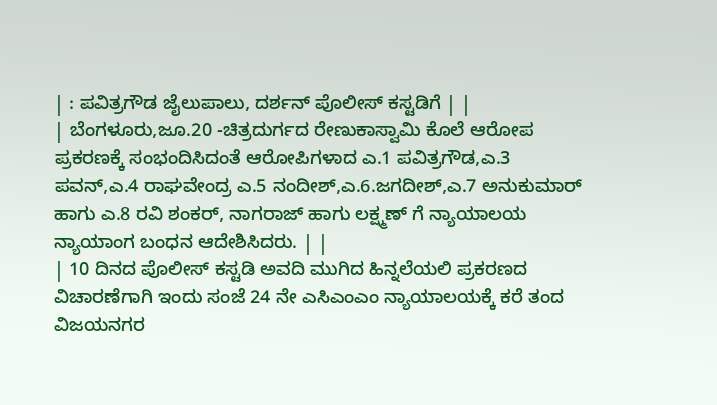| : ಪವಿತ್ರಗೌಡ ಜೈಲುಪಾಲು, ದರ್ಶನ್ ಪೊಲೀಸ್ ಕಸ್ಟಡಿಗೆ | |
| ಬೆಂಗಳೂರು,ಜೂ.20 -ಚಿತ್ರದುರ್ಗದ ರೇಣುಕಾಸ್ವಾಮಿ ಕೊಲೆ ಆರೋಪ ಪ್ರಕರಣಕ್ಕೆ ಸಂಭಂದಿಸಿದಂತೆ ಆರೋಪಿಗಳಾದ ಎ.1 ಪವಿತ್ರಗೌಡ,ಎ.3 ಪವನ್,ಎ.4 ರಾಘವೇಂದ್ರ ಎ.5 ನಂದೀಶ್,ಎ.6.ಜಗದೀಶ್,ಎ.7 ಅನುಕುಮಾರ್ ಹಾಗು ಎ.8 ರವಿ ಶಂಕರ್, ನಾಗರಾಜ್ ಹಾಗು ಲಕ್ಷ್ಮಣ್ ಗೆ ನ್ಯಾಯಾಲಯ ನ್ಯಾಯಾಂಗ ಬಂಧನ ಆದೇಶಿಸಿದರು. | |
| 10 ದಿನದ ಪೊಲೀಸ್ ಕಸ್ಟಡಿ ಅವದಿ ಮುಗಿದ ಹಿನ್ನಲೆಯಲಿ ಪ್ರಕರಣದ ವಿಚಾರಣೆಗಾಗಿ ಇಂದು ಸಂಜೆ 24 ನೇ ಎಸಿಎಂಎಂ ನ್ಯಾಯಾಲಯಕ್ಕೆ ಕರೆ ತಂದ ವಿಜಯನಗರ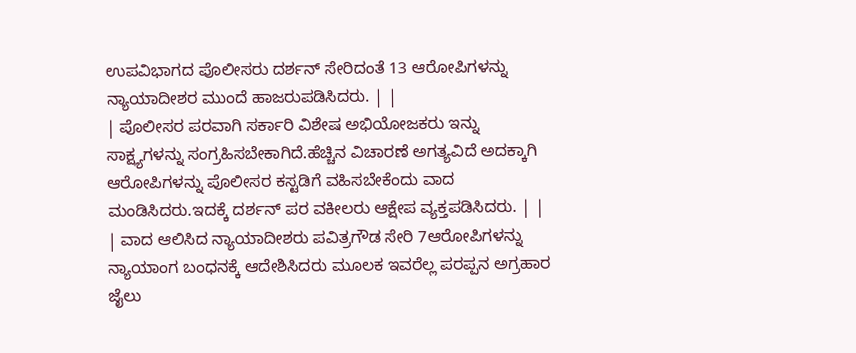ಉಪವಿಭಾಗದ ಪೊಲೀಸರು ದರ್ಶನ್ ಸೇರಿದಂತೆ 13 ಆರೋಪಿಗಳನ್ನು ನ್ಯಾಯಾದೀಶರ ಮುಂದೆ ಹಾಜರುಪಡಿಸಿದರು. | |
| ಪೊಲೀಸರ ಪರವಾಗಿ ಸರ್ಕಾರಿ ವಿಶೇಷ ಅಭಿಯೋಜಕರು ಇನ್ನು ಸಾಕ್ಷ್ಯಗಳನ್ನು ಸಂಗ್ರಹಿಸಬೇಕಾಗಿದೆ.ಹೆಚ್ಚಿನ ವಿಚಾರಣೆ ಅಗತ್ಯವಿದೆ ಅದಕ್ಕಾಗಿ ಆರೋಪಿಗಳನ್ನು ಪೊಲೀಸರ ಕಸ್ಟಡಿಗೆ ವಹಿಸಬೇಕೆಂದು ವಾದ ಮಂಡಿಸಿದರು.ಇದಕ್ಕೆ ದರ್ಶನ್ ಪರ ವಕೀಲರು ಆಕ್ಷೇಪ ವ್ಯಕ್ತಪಡಿಸಿದರು. | |
| ವಾದ ಆಲಿಸಿದ ನ್ಯಾಯಾದೀಶರು ಪವಿತ್ರಗೌಡ ಸೇರಿ 7ಆರೋಪಿಗಳನ್ನು ನ್ಯಾಯಾಂಗ ಬಂಧನಕ್ಕೆ ಆದೇಶಿಸಿದರು ಮೂಲಕ ಇವರೆಲ್ಲ ಪರಪ್ಪನ ಅಗ್ರಹಾರ ಜೈಲು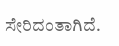ಸೇರಿದಂತಾಗಿದೆ.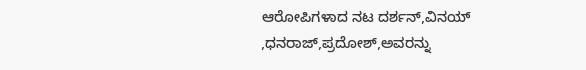ಆರೋಪಿಗಳಾದ ನಟ ದರ್ಶನ್,ವಿನಯ್ ,ಧನರಾಜ್,ಪ್ರದೋಶ್,ಅವರನ್ನು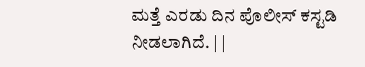ಮತ್ತೆ ಎರಡು ದಿನ ಪೊಲೀಸ್ ಕಸ್ಟಡಿ ನೀಡಲಾಗಿದೆ. | |